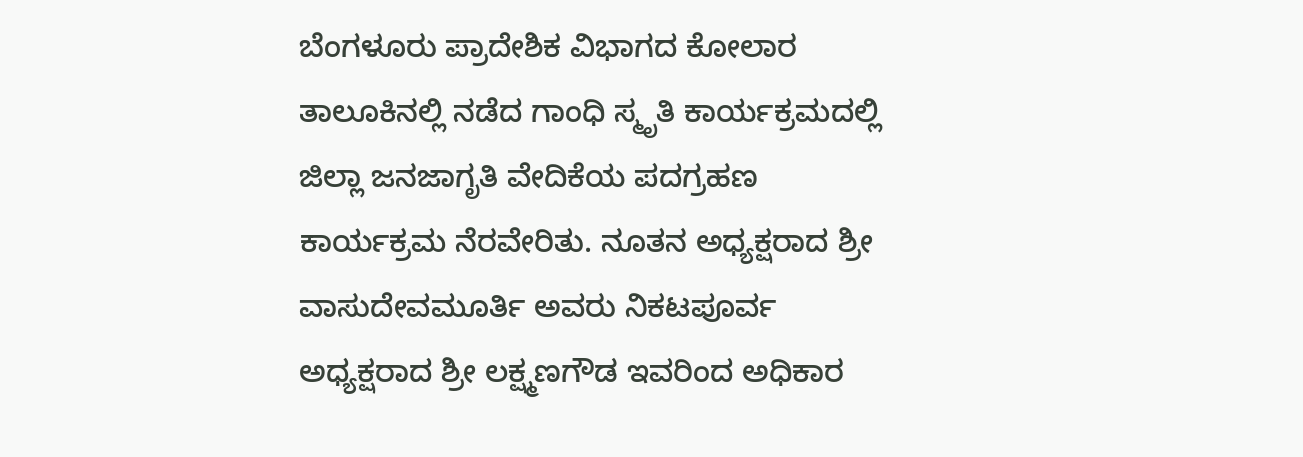ಬೆಂಗಳೂರು ಪ್ರಾದೇಶಿಕ ವಿಭಾಗದ ಕೋಲಾರ ತಾಲೂಕಿನಲ್ಲಿ ನಡೆದ ಗಾಂಧಿ ಸ್ಮೃತಿ ಕಾರ್ಯಕ್ರಮದಲ್ಲಿ ಜಿಲ್ಲಾ ಜನಜಾಗೃತಿ ವೇದಿಕೆಯ ಪದಗ್ರಹಣ ಕಾರ್ಯಕ್ರಮ ನೆರವೇರಿತು. ನೂತನ ಅಧ್ಯಕ್ಷರಾದ ಶ್ರೀ ವಾಸುದೇವಮೂರ್ತಿ ಅವರು ನಿಕಟಪೂರ್ವ ಅಧ್ಯಕ್ಷರಾದ ಶ್ರೀ ಲಕ್ಷ್ಮಣಗೌಡ ಇವರಿಂದ ಅಧಿಕಾರ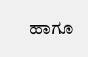ಹಾಗೂ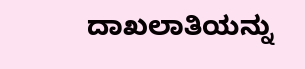ದಾಖಲಾತಿಯನ್ನು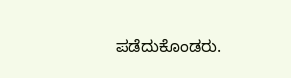ಪಡೆದುಕೊಂಡರು.